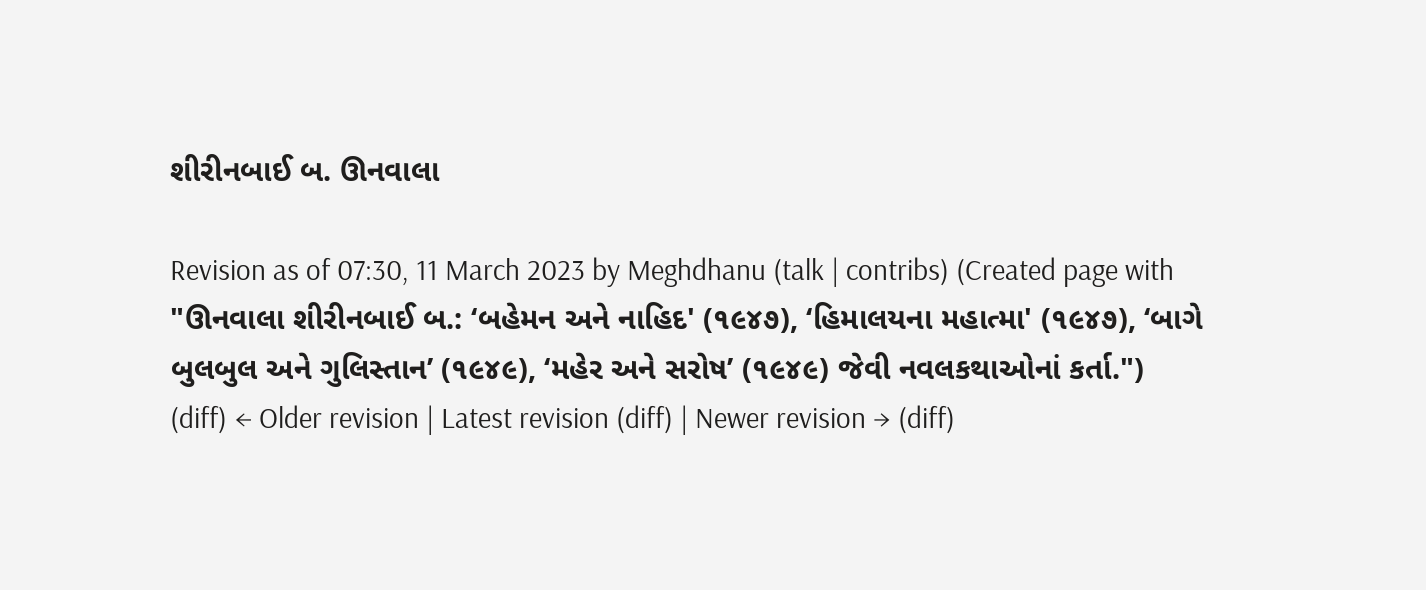શીરીનબાઈ બ. ઊનવાલા

Revision as of 07:30, 11 March 2023 by Meghdhanu (talk | contribs) (Created page with "ઊનવાલા શીરીનબાઈ બ.: ‘બહેમન અને નાહિદ' (૧૯૪૭), ‘હિમાલયના મહાત્મા' (૧૯૪૭), ‘બાગે બુલબુલ અને ગુલિસ્તાન’ (૧૯૪૯), ‘મહેર અને સરોષ’ (૧૯૪૯) જેવી નવલકથાઓનાં કર્તા.")
(diff) ← Older revision | Latest revision (diff) | Newer revision → (diff)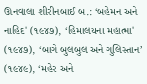ઊનવાલા શીરીનબાઈ બ.: ‘બહેમન અને નાહિદ' (૧૯૪૭), ‘હિમાલયના મહાત્મા' (૧૯૪૭), ‘બાગે બુલબુલ અને ગુલિસ્તાન’ (૧૯૪૯), ‘મહેર અને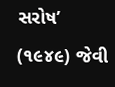સરોષ’ (૧૯૪૯) જેવી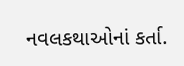નવલકથાઓનાં કર્તા.